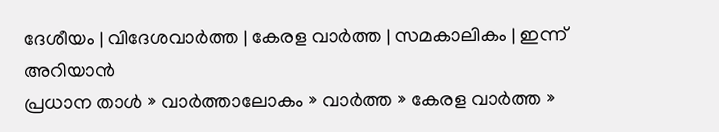ദേശീയം | വിദേശവാര്‍ത്ത | കേരള വാര്‍ത്ത | സമകാലികം | ഇന്ന് അറിയാന്‍
പ്രധാന താള്‍ » വാര്‍ത്താലോകം » വാര്‍ത്ത » കേരള വാര്‍ത്ത »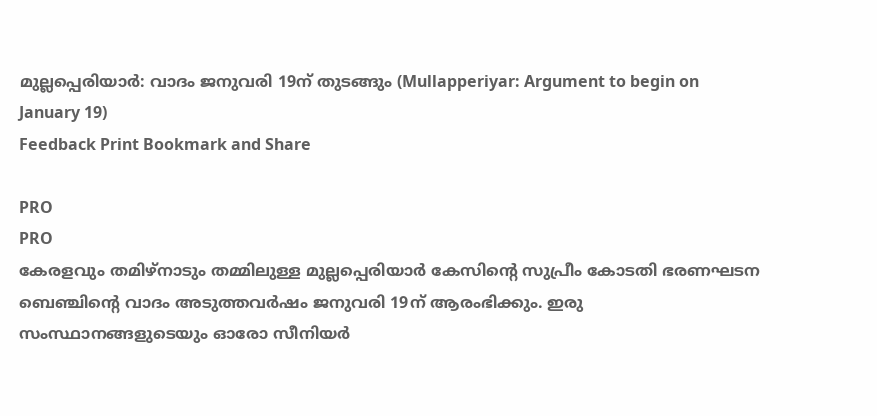മുല്ലപ്പെരിയാര്‍: വാദം ജനുവരി 19ന് തുടങ്ങും (Mullapperiyar: Argument to begin on January 19)
Feedback Print Bookmark and Share

PRO
PRO
കേരളവും തമിഴ്‌നാടും തമ്മിലുള്ള മുല്ലപ്പെരിയാര്‍ കേസിന്‍റെ സുപ്രീം കോടതി ഭരണഘടന ബെഞ്ചിന്‍റെ വാദം അടുത്തവര്‍ഷം ജനുവരി 19ന് ആരംഭിക്കും. ഇരു സംസ്ഥാനങ്ങളുടെയും ഓരോ സീനിയര്‍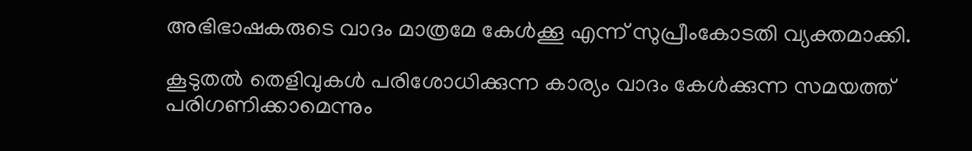അഭിഭാഷകരുടെ വാദം മാത്രമേ കേള്‍ക്കൂ എന്ന് സുപ്രീംകോടതി വ്യക്തമാക്കി.

കൂടുതല്‍ തെളിവുകള്‍ പരിശോധിക്കുന്ന കാര്യം വാദം കേള്‍ക്കുന്ന സമയത്ത് പരിഗണിക്കാമെന്നും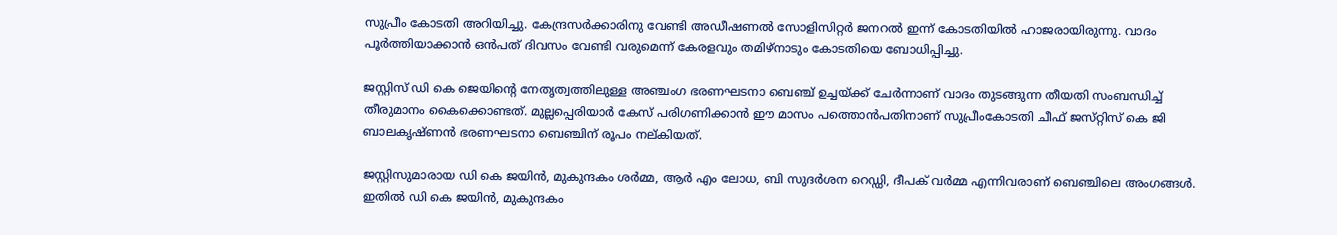സുപ്രീം കോടതി അറിയിച്ചു. കേന്ദ്രസര്‍ക്കാരിനു വേണ്ടി അഡീഷണല്‍ സോളിസിറ്റര്‍ ജനറല്‍ ഇന്ന് കോടതിയില്‍ ഹാജരായിരുന്നു. വാദം പൂര്‍ത്തിയാക്കാന്‍ ഒന്‍പത് ദിവസം വേണ്ടി വരുമെന്ന് കേരളവും തമിഴ്‌നാടും കോടതിയെ ബോധിപ്പിച്ചു.

ജസ്റ്റിസ്‌ ഡി കെ ജെയിന്‍റെ നേതൃത്വത്തിലുള്ള അഞ്ചംഗ ഭരണഘടനാ ബെഞ്ച്‌ ഉച്ചയ്ക്ക്‌ ചേര്‍ന്നാണ് വാദം തുടങ്ങുന്ന തീയതി സംബന്ധിച്ച് തീരുമാനം കൈക്കൊണ്ടത്. മുല്ലപ്പെരിയാര്‍ കേസ്‌ പരിഗണിക്കാന്‍ ഈ മാസം പത്തൊന്‍പതിനാണ്‌ സുപ്രീംകോടതി ചീഫ് ജസ്‌റ്റിസ് കെ ജി ബാലകൃഷ്‌ണന്‍ ഭരണഘടനാ ബെഞ്ചിന് രൂപം നല്‌കിയത്‌.

ജസ്റ്റിസുമാരായ ഡി കെ ജയിന്‍, മുകുന്ദകം ശര്‍മ്മ, ആര്‍ എം ലോധ, ബി സുദര്‍ശന റെഡ്ഡി, ദീപക്‌ വര്‍മ്മ എന്നിവരാണ്‌ ബെഞ്ചിലെ അംഗങ്ങള്‍. ഇതില്‍ ഡി കെ ജയിന്‍, മുകുന്ദകം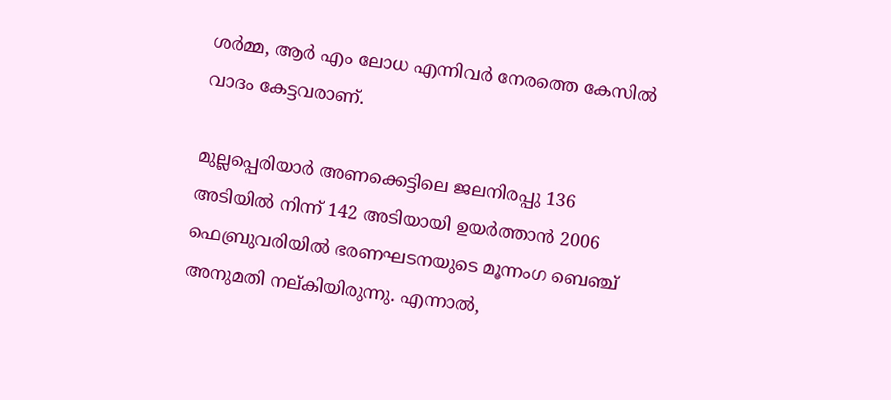ശര്‍മ്മ, ആര്‍ എം ലോധ എന്നിവര്‍ നേരത്തെ കേസില്‍ വാദം കേട്ടവരാണ്.

മുല്ലപ്പെരിയാര്‍ അണക്കെട്ടിലെ ജലനിരപ്പു 136 അടിയില്‍ നിന്ന് 142 അടിയായി ഉയര്‍ത്താന്‍ 2006 ഫെബ്രുവരിയില്‍ ഭരണഘടനയുടെ മൂന്നംഗ ബെഞ്ച് അനുമതി നല്കിയിരുന്നു. എന്നാല്‍,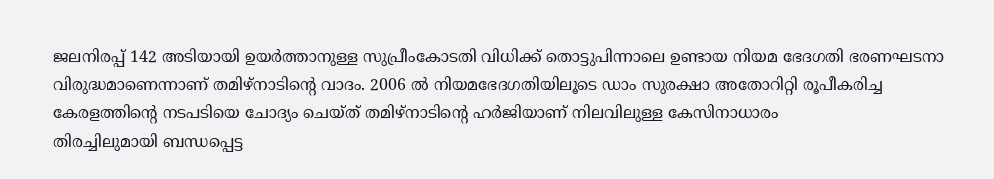ജലനിരപ്പ്‌ 142 അടിയായി ഉയര്‍ത്താനുള്ള സുപ്രീംകോടതി വിധിക്ക്‌ തൊട്ടുപിന്നാലെ ഉണ്ടായ നിയമ ഭേദഗതി ഭരണഘടനാ വിരുദ്ധമാണെന്നാണ്‌ തമിഴ്‌നാടിന്‍റെ വാദം. 2006 ല്‍ നിയമഭേദഗതിയിലൂടെ ഡാം സുരക്ഷാ അതോറിറ്റി രൂപീകരിച്ച കേരളത്തിന്‍റെ നടപടിയെ ചോദ്യം ചെയ്‌ത്‌ തമിഴ്‌നാടിന്‍റെ ഹര്‍ജിയാണ്‌ നിലവിലുള്ള കേസിനാധാരം
തിരച്ചിലുമായി ബന്ധപ്പെട്ട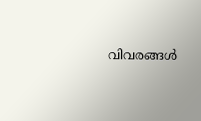വിവരങ്ങള്‍